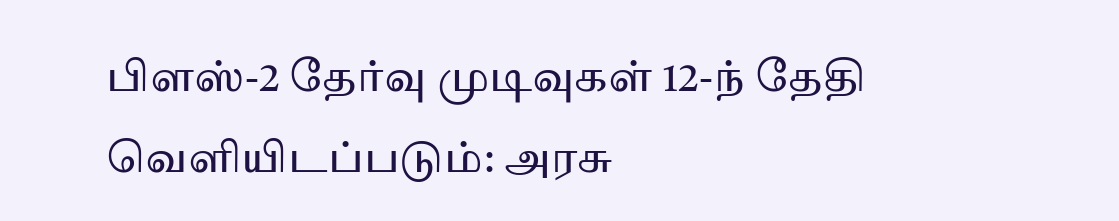பிளஸ்-2 தேர்வு முடிவுகள் 12-ந் தேதி வெளியிடப்படும்: அரசு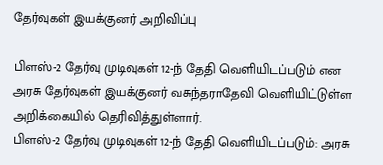தேர்வுகள் இயக்குனர் அறிவிப்பு

பிளஸ்-2 தேர்வு முடிவுகள் 12-ந் தேதி வெளியிடப்படும் என அரசு தேர்வுகள் இயக்குனர் வசுந்தராதேவி வெளியிட்டுள்ள அறிக்கையில் தெரிவித்துள்ளார்.
பிளஸ்-2 தேர்வு முடிவுகள் 12-ந் தேதி வெளியிடப்படும்: அரசு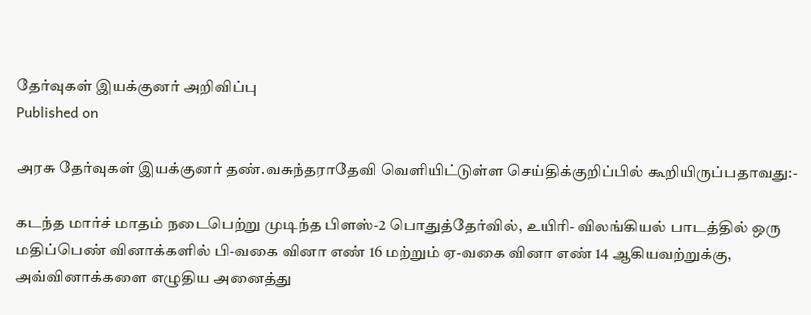தேர்வுகள் இயக்குனர் அறிவிப்பு
Published on

அரசு தேர்வுகள் இயக்குனர் தண்.வசுந்தராதேவி வெளியிட்டுள்ள செய்திக்குறிப்பில் கூறியிருப்பதாவது:-

கடந்த மார்ச் மாதம் நடைபெற்று முடிந்த பிளஸ்-2 பொதுத்தேர்வில், உயிரி- விலங்கியல் பாடத்தில் ஒரு மதிப்பெண் வினாக்களில் பி-வகை வினா எண் 16 மற்றும் ஏ-வகை வினா எண் 14 ஆகியவற்றுக்கு, அவ்வினாக்களை எழுதிய அனைத்து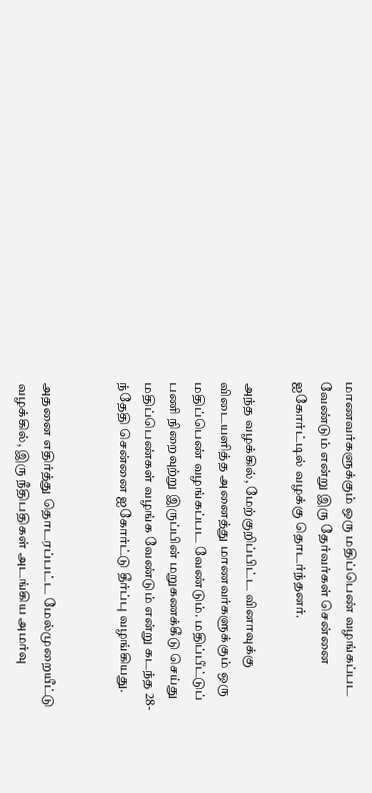மாணவர்களுக்கும் ஒரு மதிப்பெண் வழங்கப்பட வேண்டும் என்று இரு தேர்வர்கள் சென்னை ஐகோர்ட்டில் வழக்கு தொடர்ந்தனர்.

அந்த வழக்கில், மேற்குறிப்பிட்ட வினாவுக்கு விடையளித்த அனைத்து மாணவர்களுக்கும் ஒரு மதிப்பெண் வழங்கப்பட வேண்டும். மதிப்பீட்டுப் பணி நிறைவுற்று இருப்பின் மறுகணக்கீடு செய்து மதிப்பெண்கள் வழங்க வேண்டும் என்று கடந்த 28-ந்தேதி சென்னை ஐகோர்ட்டு தீர்ப்பு வழங்கியது.


அதனை எதிர்த்து தொடரப்பட்ட மேல்முறையீட்டு வழக்கில், இரு நீதிபதிகள் அடங்கிய அமர்வு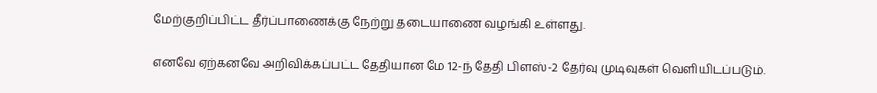மேற்குறிப்பிட்ட தீர்ப்பாணைக்கு நேற்று தடையாணை வழங்கி உள்ளது.

எனவே ஏற்கனவே அறிவிக்கப்பட்ட தேதியான மே 12-ந் தேதி பிளஸ்-2 தேர்வு முடிவுகள் வெளியிடப்படும்.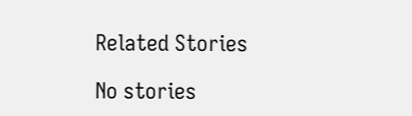Related Stories

No stories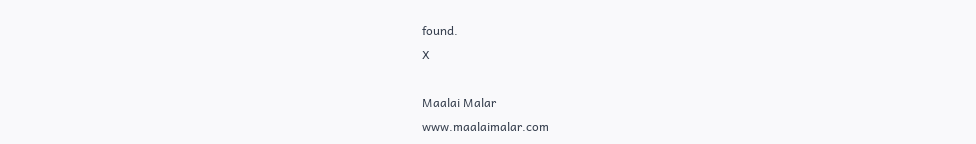found.
X

Maalai Malar
www.maalaimalar.com